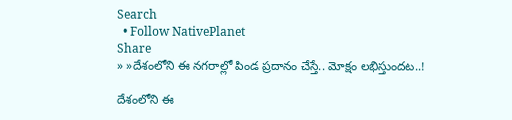Search
  • Follow NativePlanet
Share
» »దేశంలోని ఈ న‌గ‌రాల్లో పిండ ప్ర‌దానం చేస్తే.. మోక్షం ల‌భిస్తుంద‌ట‌..!

దేశంలోని ఈ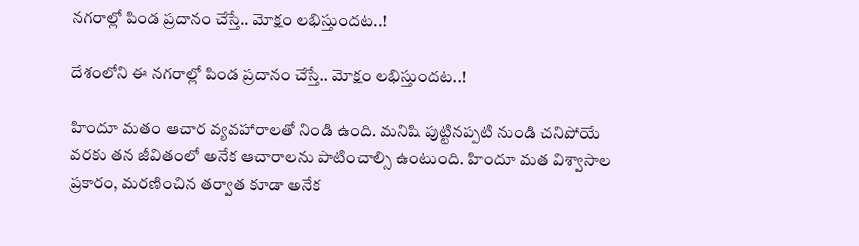న‌గ‌రాల్లో పిండ ప్ర‌దానం చేస్తే.. మోక్షం ల‌భిస్తుంద‌ట‌..!

దేశంలోని ఈ న‌గ‌రాల్లో పిండ ప్ర‌దానం చేస్తే.. మోక్షం ల‌భిస్తుంద‌ట‌..!

హిందూ మతం ఆచార వ్యవహారాలతో నిండి ఉంది. మనిషి పుట్టినప్పటి నుండి చనిపోయే వరకు తన జీవితంలో అనేక ఆచారాలను పాటించాల్సి ఉంటుంది. హిందూ మత విశ్వాసాల ప్రకారం, మరణించిన తర్వాత కూడా అనేక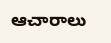ఆచారాలు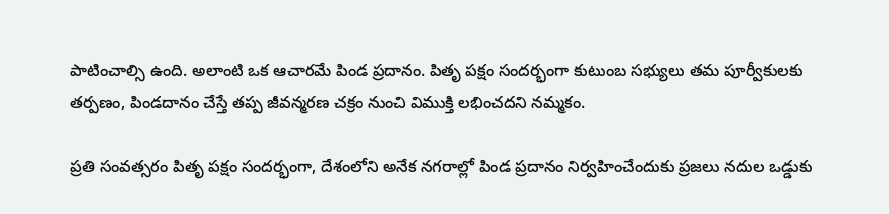పాటించాల్సి ఉంది. అలాంటి ఒక ఆచారమే పిండ ప్ర‌దానం. పితృ పక్షం సందర్భంగా కుటుంబ సభ్యులు తమ పూర్వీకులకు తర్పణం, పిండదానం చేస్తే తప్ప జీవన్మరణ చక్రం నుంచి విముక్తి లభించదని న‌మ్మకం.

ప్రతి సంవత్సరం పితృ పక్షం సందర్భంగా, దేశంలోని అనేక నగరాల్లో పిండ ప్ర‌దానం నిర్వహించేందుకు ప్రజలు నదుల ఒడ్డుకు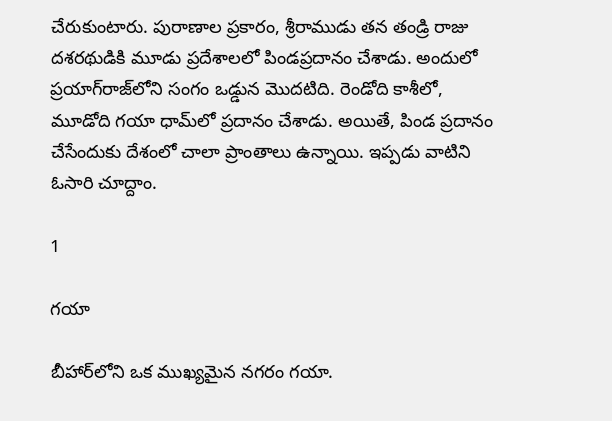చేరుకుంటారు. పురాణాల‌ ప్రకారం, శ్రీరాముడు తన తండ్రి రాజు దశరథుడికి మూడు ప్రదేశాలలో పిండప్ర‌దానం చేశాడు. అందులో ప్రయాగ్‌రాజ్‌లోని సంగం ఒడ్డున మొదటిది. రెండోది కాశీలో, మూడోది గయా ధామ్‌లో ప్ర‌దానం చేశాడు. అయితే, పిండ ప్ర‌దానం చేసేందుకు దేశంలో చాలా ప్రాంతాలు ఉన్నాయి. ఇప్ప‌డు వాటిని ఓసారి చూద్దాం.

1

గయా

బీహార్‌లోని ఒక ముఖ్యమైన నగరం గ‌యా.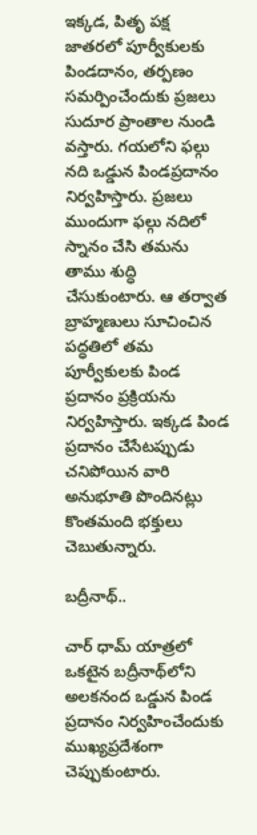ఇక్కడ, పితృ పక్ష జాతరలో పూర్వీకులకు పిండదానం, తర్పణం సమర్పించేందుకు ప్రజలు సుదూర ప్రాంతాల నుండి వస్తారు. గయలోని ఫల్గు నది ఒడ్డున పిండప్ర‌దానం నిర్వ‌హిస్తారు. ప్రజలు ముందుగా ఫల్గు నదిలో స్నానం చేసి తమను తాము శుద్ధి చేసుకుంటారు. ఆ త‌ర్వాత బ్రాహ్మణులు సూచించిన పద్ధతిలో తమ పూర్వీకులకు పిండ ప్ర‌దానం ప్రక్రియను నిర్వహిస్తారు. ఇక్కడ పిండ ప్ర‌దానం చేసేట‌ప్పుడు చనిపోయిన వారి అనుభూతి పొందిన‌ట్లు కొంత‌మంది భ‌క్తులు చెబుతున్నారు.

బ‌ద్రీనాథ్‌..

చార్ ధామ్ యాత్ర‌లో ఒక‌టైన బ‌ద్రీనాథ్‌లోని అలకనంద ఒడ్డున పిండ ప్ర‌దానం నిర్వహించేందుకు ముఖ్య‌ప్ర‌దేశంగా చెప్పుకుంటారు.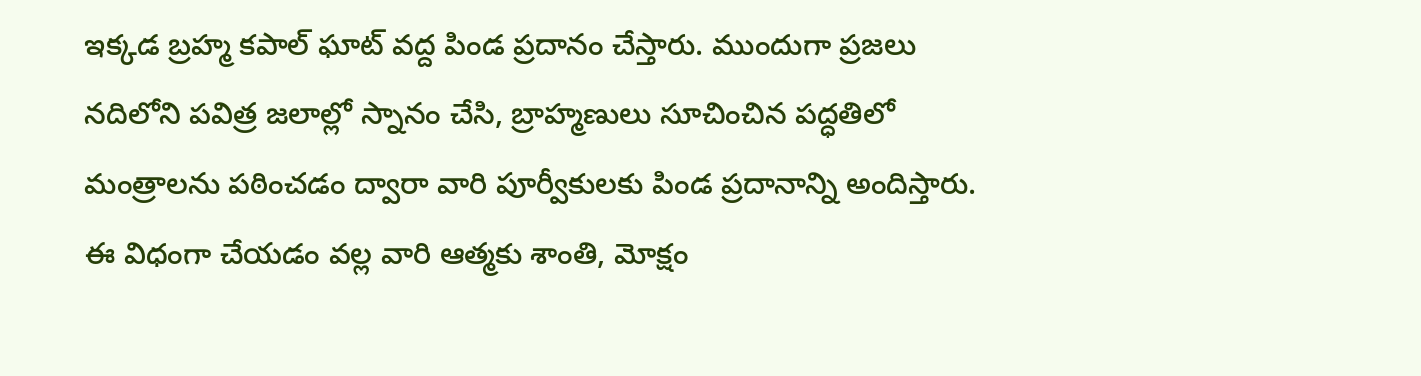ఇక్కడ బ్రహ్మ కపాల్ ఘాట్ వద్ద పిండ ప్ర‌దానం చేస్తారు. ముందుగా ప్రజలు నదిలోని పవిత్ర జలాల్లో స్నానం చేసి, బ్రాహ్మణులు సూచించిన పద్ధతిలో మంత్రాలను పఠించడం ద్వారా వారి పూర్వీకులకు పిండ ప్రదానాన్ని అందిస్తారు. ఈ విధంగా చేయ‌డం వ‌ల్ల వారి ఆత్మకు శాంతి, మోక్షం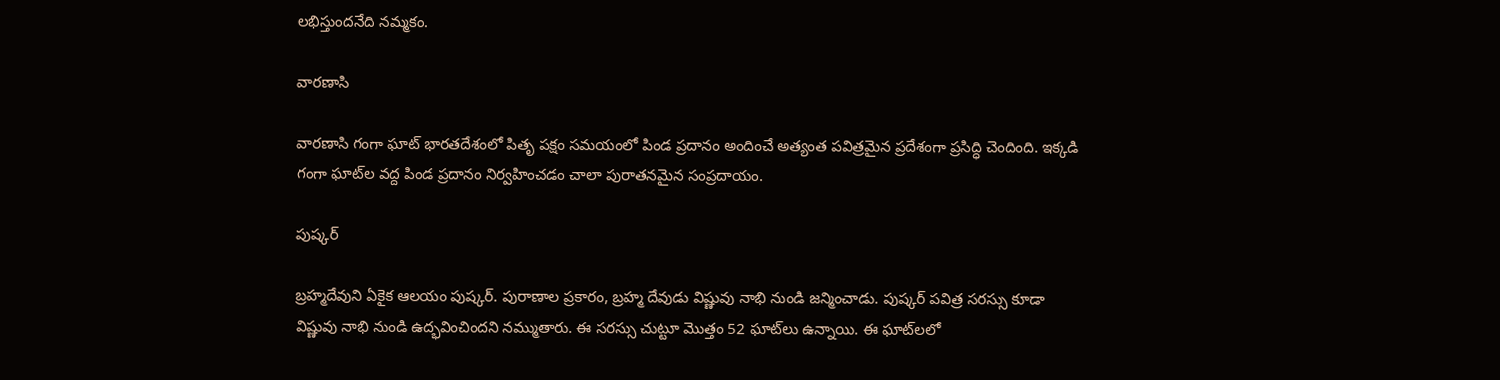లభిస్తుంద‌నేది న‌మ్మ‌కం.

వారణాసి

వారణాసి గంగా ఘాట్ భారతదేశంలో పితృ పక్షం సమయంలో పిండ ప్ర‌దానం అందించే అత్యంత పవిత్రమైన ప్రదేశంగా ప్ర‌సిద్ధి చెందింది. ఇక్కడి గంగా ఘాట్‌ల వద్ద పిండ ప్ర‌దానం నిర్వహించడం చాలా పురాతనమైన సంప్రదాయం.

పుష్క‌ర్

బ్రహ్మదేవుని ఏకైక ఆలయం పుష్కర్. పురాణాల‌ ప్రకారం, బ్రహ్మ దేవుడు విష్ణువు నాభి నుండి జన్మించాడు. పుష్కర్ పవిత్ర సరస్సు కూడా విష్ణువు నాభి నుండి ఉద్భవించిందని నమ్ముతారు. ఈ సరస్సు చుట్టూ మొత్తం 52 ఘాట్‌లు ఉన్నాయి. ఈ ఘాట్‌లలో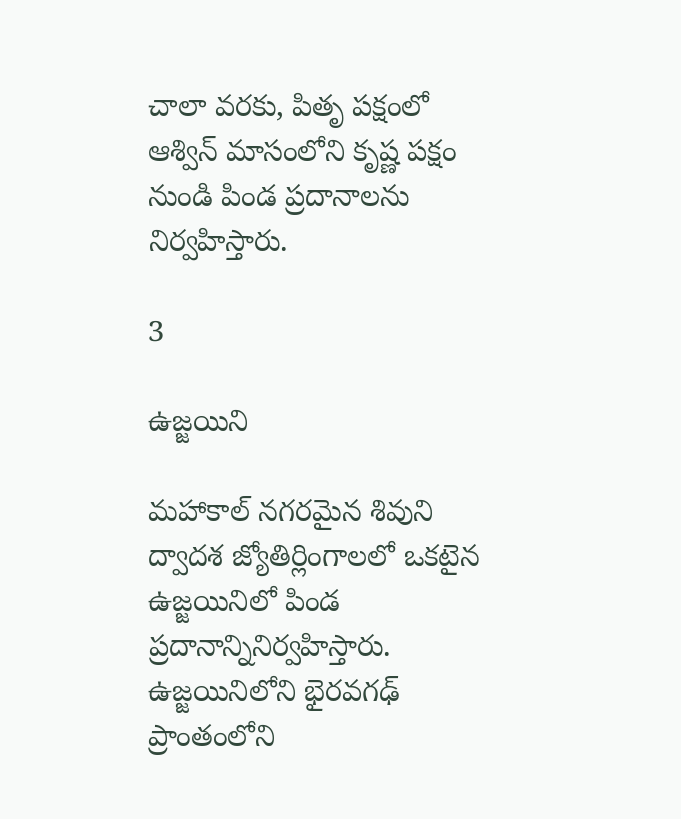చాలా వరకు, పితృ పక్షంలో ఆశ్విన్ మాసంలోని కృష్ణ పక్షం నుండి పిండ ప్ర‌దానాల‌ను నిర్వహిస్తారు.

3

ఉజ్జయిని

మహాకాల్ నగరమైన శివుని ద్వాదశ జ్యోతిర్లింగాలలో ఒకటైన ఉజ్జయినిలో పిండ ప్ర‌దానాన్నినిర్వ‌హిస్తారు. ఉజ్జయినిలోని భైరవగఢ్ ప్రాంతంలోని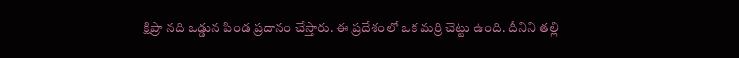క్షిప్రా నది ఒడ్డున పిండ ప్ర‌దానం చేస్తారు. ఈ ప్రదేశంలో ఒక మర్రి చెట్టు ఉంది. దీనిని తల్లి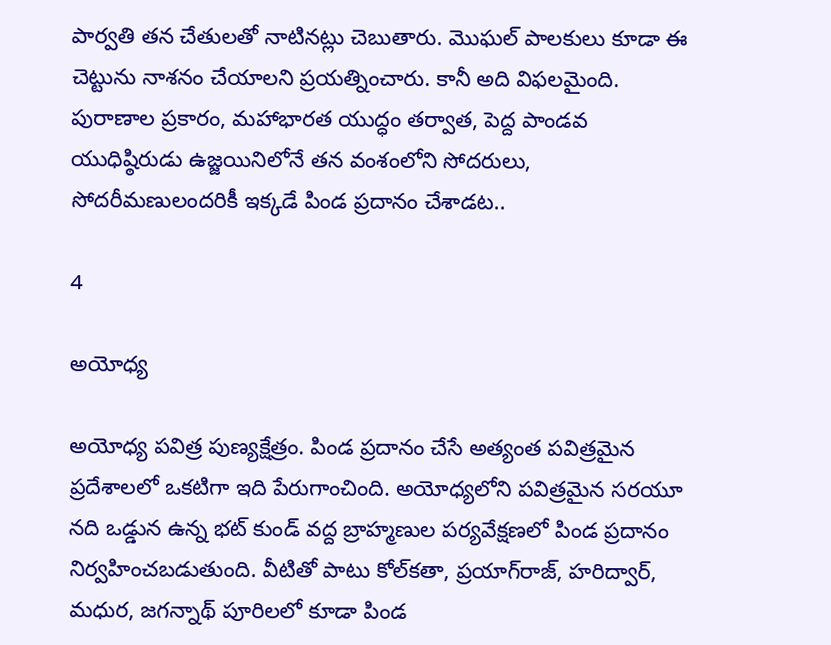పార్వతి తన చేతులతో నాటినట్లు చెబుతారు. మొఘల్ పాలకులు కూడా ఈ చెట్టును నాశనం చేయాలని ప్రయత్నించారు. కానీ అది విఫలమైంది. పురాణాల ప్ర‌కారం, మహాభారత యుద్ధం తర్వాత, పెద్ద పాండవ యుధిష్ఠిరుడు ఉజ్జయినిలోనే తన వంశంలోని సోదరులు, సోదరీమణులందరికీ ఇక్క‌డే పిండ ప్ర‌దానం చేశాడట‌..

4

అయోధ్య

అయోధ్య పవిత్ర పుణ్యక్షేత్రం. పిండ ప్ర‌దానం చేసే అత్యంత పవిత్రమైన ప్రదేశాలలో ఒకటిగా ఇది పేరుగాంచింది. అయోధ్యలోని పవిత్రమైన సరయూ నది ఒడ్డున ఉన్న భట్ కుండ్ వద్ద బ్రాహ్మణుల పర్యవేక్షణలో పిండ ప్ర‌దానం నిర్వహించబడుతుంది. వీటితో పాటు కోల్‌కతా, ప్రయాగ్‌రాజ్, హరిద్వార్, మధుర, జగన్నాథ్ పూరిలలో కూడా పిండ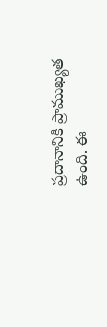ప్రదానానికి ప్రాముఖ్యత ఉంది. ఈ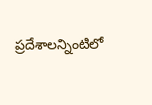ప్రదేశాలన్నింటిలో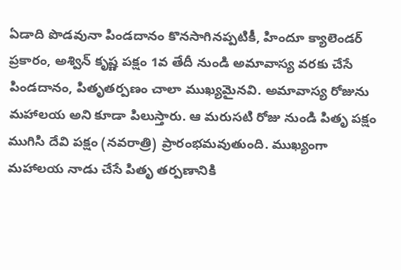ఏడాది పొడవునా పిండదానం కొనసాగినప్పటికీ, హిందూ క్యాలెండర్ ప్రకారం, అశ్విన్ కృష్ణ పక్షం 1వ తేదీ నుండి అమావాస్య వరకు చేసే పిండదానం, పితృతర్పణం చాలా ముఖ్యమైనవి. అమావాస్య రోజును మహాలయ అని కూడా పిలుస్తారు. ఆ మరుసటి రోజు నుండి పితృ పక్షం ముగిసి దేవి పక్షం (నవరాత్రి) ప్రారంభమవుతుంది. ముఖ్యంగా మహాలయ నాడు చేసే పితృ తర్పణానికి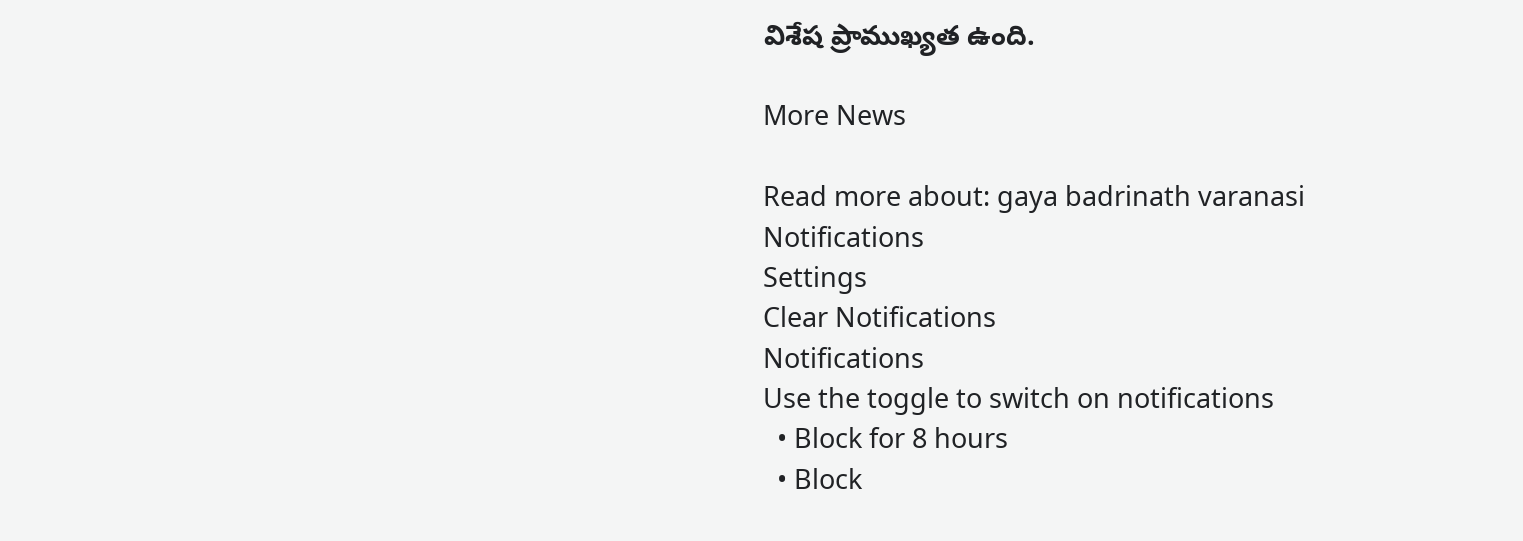విశేష ప్రాముఖ్యత ఉంది.

More News

Read more about: gaya badrinath varanasi
Notifications
Settings
Clear Notifications
Notifications
Use the toggle to switch on notifications
  • Block for 8 hours
  • Block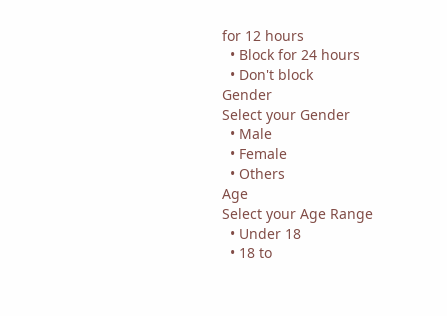for 12 hours
  • Block for 24 hours
  • Don't block
Gender
Select your Gender
  • Male
  • Female
  • Others
Age
Select your Age Range
  • Under 18
  • 18 to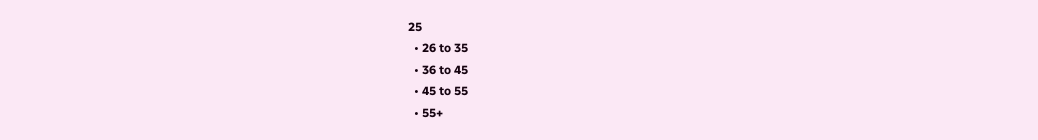25
  • 26 to 35
  • 36 to 45
  • 45 to 55
  • 55+